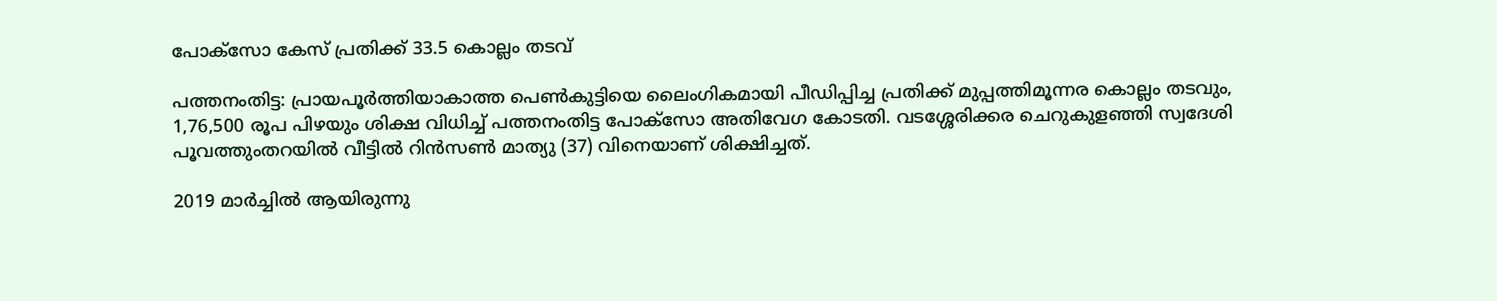പോക്സോ കേസ് പ്രതിക്ക് 33.5 കൊല്ലം തടവ്

പത്തനംതിട്ട: പ്രായപൂർത്തിയാകാത്ത പെൺകുട്ടിയെ ലൈംഗികമായി പീഡിപ്പിച്ച പ്രതിക്ക് മുപ്പത്തിമൂന്നര കൊല്ലം തടവും, 1,76,500 രൂപ പിഴയും ശിക്ഷ വിധിച്ച് പത്തനംതിട്ട പോക്സോ അതിവേഗ കോടതി. വടശ്ശേരിക്കര ചെറുകുളഞ്ഞി സ്വദേശി പൂവത്തുംതറയിൽ വീട്ടിൽ റിൻസൺ മാത്യു (37) വിനെയാണ് ശിക്ഷിച്ചത്.

2019 മാർച്ചിൽ ആയിരുന്നു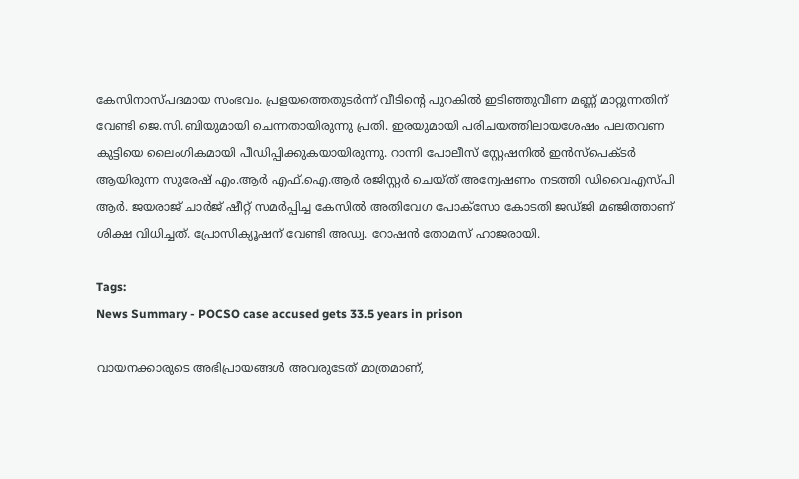കേസിനാസ്പദമായ സംഭവം. പ്രളയത്തെതുടർന്ന് വീടിന്റെ പുറകിൽ ഇടിഞ്ഞുവീണ മണ്ണ് മാറ്റുന്നതിന് വേണ്ടി ജെ.സി.ബിയുമായി ചെന്നതായിരുന്നു പ്രതി. ഇരയുമായി പരിചയത്തിലായശേഷം പലതവണ കുട്ടിയെ ലൈംഗികമായി പീഡിപ്പിക്കുകയായിരുന്നു. റാന്നി പോലീസ് സ്റ്റേഷനിൽ ഇൻസ്പെക്ടർ ആയിരുന്ന സുരേഷ് എം.ആർ എഫ്.ഐ.ആർ രജിസ്റ്റർ ചെയ്ത് അന്വേഷണം നടത്തി ഡിവൈഎസ്പി ആർ. ജയരാജ് ചാർജ് ഷീറ്റ് സമർപ്പിച്ച കേസിൽ അതിവേഗ പോക്സോ കോടതി ജഡ്ജി മഞ്ജിത്താണ് ശിക്ഷ വിധിച്ചത്. പ്രോസിക്യൂഷന് വേണ്ടി അഡ്വ. റോഷൻ തോമസ് ഹാജരായി.

Tags:
News Summary - POCSO case accused gets 33.5 years in prison

വായനക്കാരുടെ അഭിപ്രായങ്ങള്‍ അവരുടേത് മാത്രമാണ്,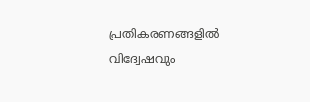പ്രതികരണങ്ങളിൽ വിദ്വേഷവും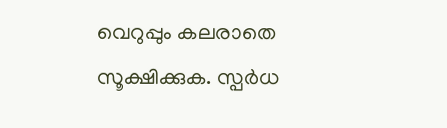വെറുപ്പും കലരാതെ സൂക്ഷിക്കുക. സ്പർധ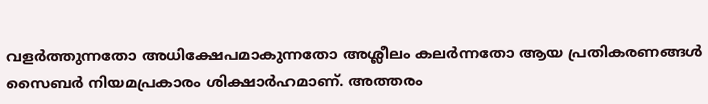വളർത്തുന്നതോ അധിക്ഷേപമാകുന്നതോ അശ്ലീലം കലർന്നതോ ആയ പ്രതികരണങ്ങൾ സൈബർ നിയമപ്രകാരം ശിക്ഷാർഹമാണ്. അത്തരം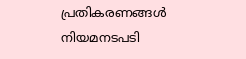പ്രതികരണങ്ങൾ നിയമനടപടി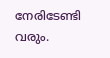നേരിടേണ്ടി വരും.